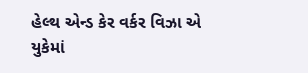હેલ્થ એન્ડ કેર વર્કર વિઝા એ યુકેમાં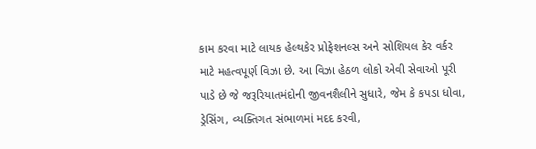કામ કરવા માટે લાયક હેલ્થકેર પ્રોફેશનલ્સ અને સોશિયલ કેર વર્કર માટે મહત્વપૂર્ણ વિઝા છે. આ વિઝા હેઠળ લોકો એવી સેવાઓ પૂરી પાડે છે જે જરૂરિયાતમંદોની જીવનશૈલીને સુધારે, જેમ કે કપડા ધોવા, ડ્રેસિંગ, વ્યક્તિગત સંભાળમાં મદદ કરવી,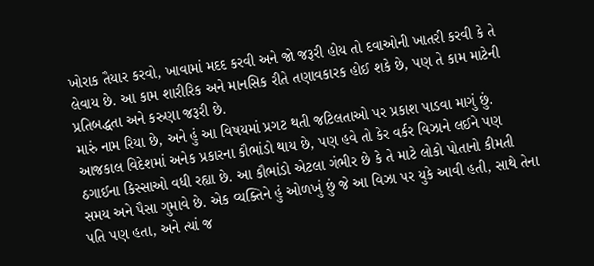ખોરાક તૈયાર કરવો, ખાવામાં મદદ કરવી અને જો જરૂરી હોય તો દવાઓની ખાતરી કરવી કે તે લેવાય છે. આ કામ શારીરિક અને માનસિક રીતે તણાવકારક હોઈ શકે છે, પણ તે કામ માટેની પ્રતિબદ્ધતા અને કરુણા જરૂરી છે.
મારું નામ રિયા છે, અને હું આ વિષયમાં પ્રગટ થતી જટિલતાઓ પર પ્રકાશ પાડવા માગું છું. આજકાલ વિદેશમાં અનેક પ્રકારના કૌભાંડો થાય છે, પણ હવે તો કેર વર્કર વિઝાને લઈને પણ ઠગાઈના કિસ્સાઓ વધી રહ્યા છે. આ કૌભાંડો એટલા ગંભીર છે કે તે માટે લોકો પોતાનો કીમતી સમય અને પૈસા ગુમાવે છે. એક વ્યક્તિને હું ઓળખું છું જે આ વિઝા પર યુકે આવી હતી, સાથે તેના પતિ પણ હતા, અને ત્યાં જ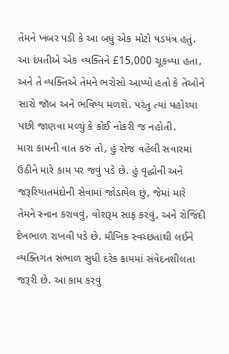તેમને ખબર પડી કે આ બધું એક મોટો ષડયંત્ર હતું. આ દંપતીએ એક વ્યક્તિને £15,000 ચૂકવ્યા હતા, અને તે વ્યક્તિએ તેમને ભરોસો આપ્યો હતો કે તેઓને સારો જૉબ અને ભવિષ્ય મળશે. પરંતુ ત્યાં પહોચ્યા પછી જાણવા મળ્યું કે કોઈ નોકરી જ નહોતી.
મારા કામની વાત કરું તો, હું રોજ વહેલી સવારમાં ઉઠીને મારે કામ પર જવું પડે છે. હું વૃદ્ધોની અને જરૂરિયાતમંદોની સેવામાં જોડાયેલ છું, જેમાં મારે તેમને સ્નાન કરાવવું, વોશરૂમ સાફ કરવું, અને રોજિંદી દેખભાળ રાખવી પડે છે. મૌખિક સ્વચ્છતાથી લઈને વ્યક્તિગત સંભાળ સુધી દરેક કામમાં સંવેદનશીલતા જરૂરી છે. આ કામ કરવું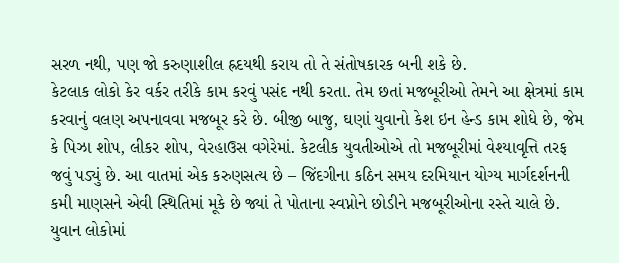સરળ નથી, પણ જો કરુણાશીલ હ્રદયથી કરાય તો તે સંતોષકારક બની શકે છે.
કેટલાક લોકો કેર વર્કર તરીકે કામ કરવું પસંદ નથી કરતા. તેમ છતાં મજબૂરીઓ તેમને આ ક્ષેત્રમાં કામ કરવાનું વલણ અપનાવવા મજબૂર કરે છે. બીજી બાજુ, ઘણાં યુવાનો કેશ ઇન હેન્ડ કામ શોધે છે, જેમ કે પિઝા શોપ, લીકર શોપ, વેરહાઉસ વગેરેમાં. કેટલીક યુવતીઓએ તો મજબૂરીમાં વેશ્યાવૃત્તિ તરફ જવું પડ્યું છે. આ વાતમાં એક કરુણસત્ય છે – જિંદગીના કઠિન સમય દરમિયાન યોગ્ય માર્ગદર્શનની કમી માણસને એવી સ્થિતિમાં મૂકે છે જ્યાં તે પોતાના સ્વપ્નોને છોડીને મજબૂરીઓના રસ્તે ચાલે છે.
યુવાન લોકોમાં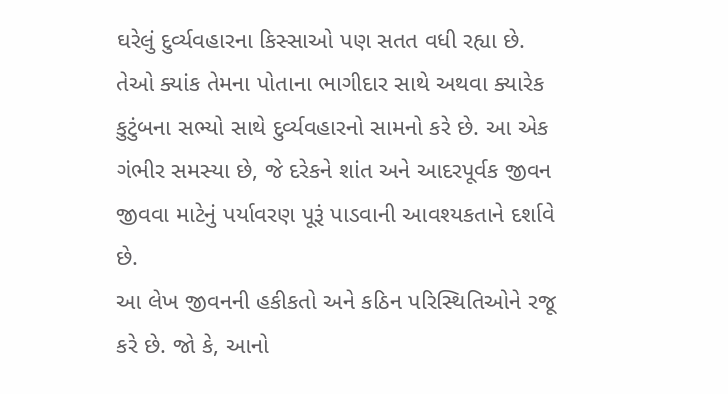ઘરેલું દુર્વ્યવહારના કિસ્સાઓ પણ સતત વધી રહ્યા છે. તેઓ ક્યાંક તેમના પોતાના ભાગીદાર સાથે અથવા ક્યારેક કુટુંબના સભ્યો સાથે દુર્વ્યવહારનો સામનો કરે છે. આ એક ગંભીર સમસ્યા છે, જે દરેકને શાંત અને આદરપૂર્વક જીવન જીવવા માટેનું પર્યાવરણ પૂરૂં પાડવાની આવશ્યકતાને દર્શાવે છે.
આ લેખ જીવનની હકીકતો અને કઠિન પરિસ્થિતિઓને રજૂ કરે છે. જો કે, આનો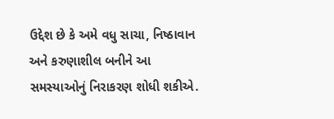ઉદ્દેશ છે કે અમે વધુ સાચા, નિષ્ઠાવાન અને કરુણાશીલ બનીને આ સમસ્યાઓનું નિરાકરણ શોધી શકીએ.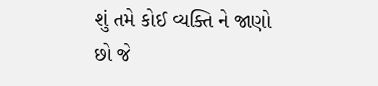શું તમે કોઈ વ્યક્તિ ને જાણો છો જે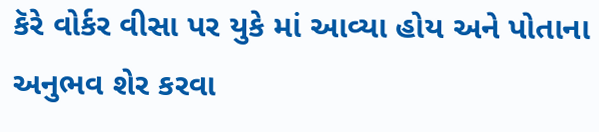કૅરે વોર્કર વીસા પર યુકે માં આવ્યા હોય અને પોતાના અનુભવ શેર કરવા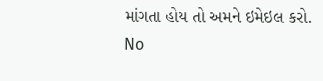માંગતા હોય તો અમને ઇમેઇલ કરો.
No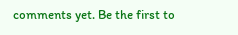comments yet. Be the first to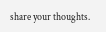share your thoughts.